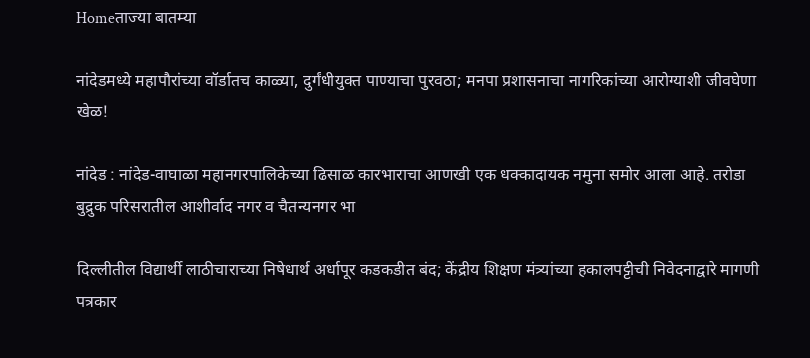Homeताज्या बातम्या

नांदेडमध्ये महापौरांच्या वॉर्डातच काळ्या, दुर्गंधीयुक्त पाण्याचा पुरवठा; मनपा प्रशासनाचा नागरिकांच्या आरोग्याशी जीवघेणा खेळ!

नांदेड : नांदेड-वाघाळा महानगरपालिकेच्या ढिसाळ कारभाराचा आणखी एक धक्कादायक नमुना समोर आला आहे. तरोडा बुद्रुक परिसरातील आशीर्वाद नगर व चैतन्यनगर भा

दिल्लीतील विद्यार्थी लाठीचाराच्या निषेधार्थ अर्धापूर कडकडीत बंद; केंद्रीय शिक्षण मंत्र्यांच्या हकालपट्टीची निवेदनाद्वारे मागणी
पत्रकार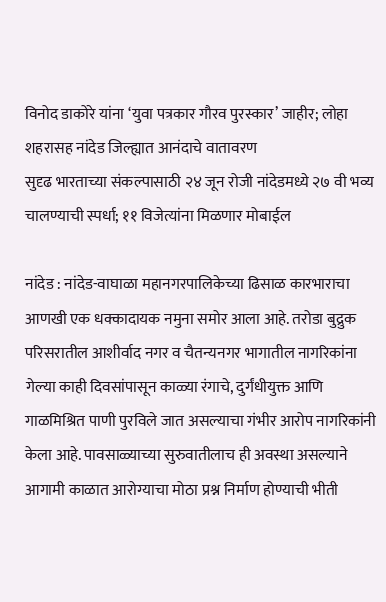विनोद डाकोरे यांना ‘युवा पत्रकार गौरव पुरस्कार’ जाहीर; लोहा शहरासह नांदेड जिल्ह्यात आनंदाचे वातावरण
सुदृढ भारताच्या संकल्पासाठी २४ जून रोजी नांदेडमध्ये २७ वी भव्य चालण्याची स्पर्धा; ११ विजेत्यांना मिळणार मोबाईल

नांदेड : नांदेड-वाघाळा महानगरपालिकेच्या ढिसाळ कारभाराचा आणखी एक धक्कादायक नमुना समोर आला आहे. तरोडा बुद्रुक परिसरातील आशीर्वाद नगर व चैतन्यनगर भागातील नागरिकांना गेल्या काही दिवसांपासून काळ्या रंगाचे, दुर्गंधीयुक्त आणि गाळमिश्रित पाणी पुरविले जात असल्याचा गंभीर आरोप नागरिकांनी केला आहे. पावसाळ्याच्या सुरुवातीलाच ही अवस्था असल्याने आगामी काळात आरोग्याचा मोठा प्रश्न निर्माण होण्याची भीती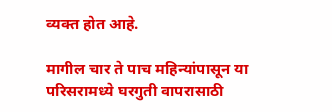व्यक्त होत आहे.

मागील चार ते पाच महिन्यांपासून या परिसरामध्ये घरगुती वापरासाठी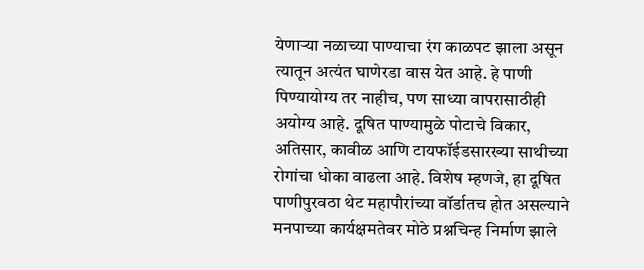येणाऱ्या नळाच्या पाण्याचा रंग काळपट झाला असून त्यातून अत्यंत घाणेरडा वास येत आहे. हे पाणी पिण्यायोग्य तर नाहीच, पण साध्या वापरासाठीही अयोग्य आहे. दूषित पाण्यामुळे पोटाचे विकार, अतिसार, कावीळ आणि टायफॉईडसारख्या साथीच्या रोगांचा धोका वाढला आहे. विशेष म्हणजे, हा दूषित पाणीपुरवठा थेट महापौरांच्या वॉर्डातच होत असल्याने मनपाच्या कार्यक्षमतेवर मोठे प्रश्नचिन्ह निर्माण झाले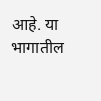आहे. या भागातील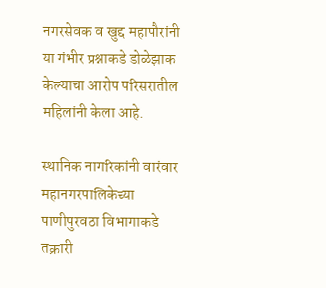नगरसेवक व खुद्द महापौरांनी या गंभीर प्रश्नाकडे डोळेझाक केल्याचा आरोप परिसरातील महिलांनी केला आहे.

स्थानिक नागरिकांनी वारंवार महानगरपालिकेच्या पाणीपुरवठा विभागाकडे तक्रारी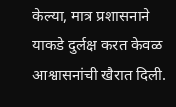केल्या, मात्र प्रशासनाने याकडे दुर्लक्ष करत केवळ आश्वासनांची खैरात दिली.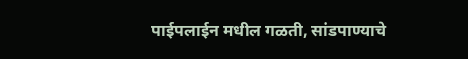पाईपलाईन मधील गळती, सांडपाण्याचे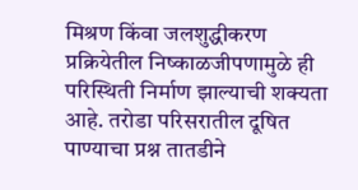मिश्रण किंवा जलशुद्धीकरण प्रक्रियेतील निष्काळजीपणामुळे ही परिस्थिती निर्माण झाल्याची शक्यता आहे. तरोडा परिसरातील दूषित पाण्याचा प्रश्न तातडीने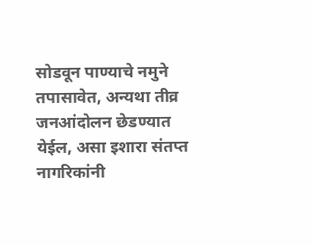सोडवून पाण्याचे नमुने तपासावेत, अन्यथा तीव्र जनआंदोलन छेडण्यात येईल, असा इशारा संतप्त नागरिकांनी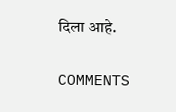दिला आहे.

COMMENTS